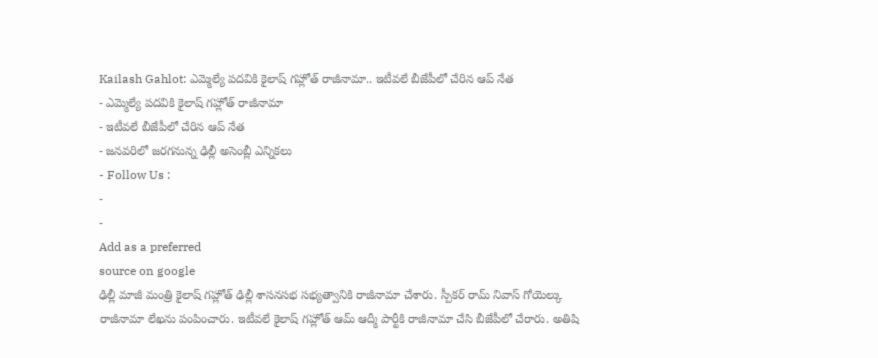Kailash Gahlot: ఎమ్మెల్యే పదవికి కైలాష్ గహ్లోత్ రాజీనామా.. ఇటీవలే బీజేపీలో చేరిన ఆప్ నేత
- ఎమ్మెల్యే పదవికి కైలాష్ గహ్లోత్ రాజీనామా
- ఇటీవలే బీజేపీలో చేరిన ఆప్ నేత
- జనవరిలో జరగనున్న ఢిల్లీ అసెంబ్లీ ఎన్నికలు
- Follow Us :
-
-
Add as a preferred
source on google
ఢిల్లీ మాజీ మంత్రి కైలాష్ గహ్లోత్ ఢిల్లీ శాసనసభ సభ్యత్వానికి రాజీనామా చేశారు. స్పీకర్ రామ్ నివాస్ గోయెల్కు రాజీనామా లేఖను పంపించారు. ఇటీవలే కైలాష్ గహ్లోత్ ఆమ్ ఆద్మీ పార్టీకి రాజీనామా చేసి బీజేపీలో చేరారు. అతిషి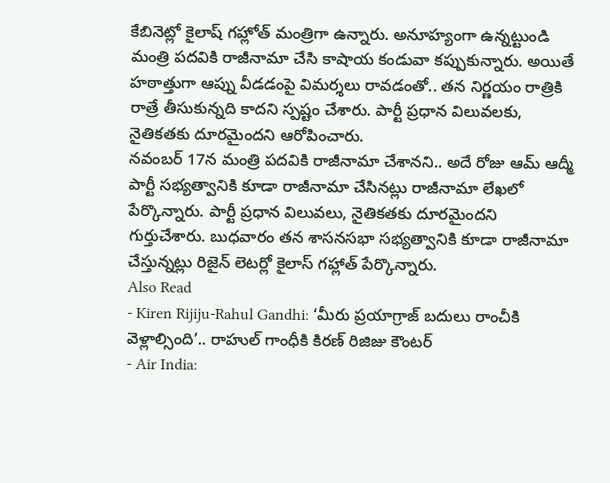కేబినెట్లో కైలాష్ గహ్లోత్ మంత్రిగా ఉన్నారు. అనూహ్యంగా ఉన్నట్టుండి మంత్రి పదవికి రాజీనామా చేసి కాషాయ కండువా కప్పుకున్నారు. అయితే హఠాత్తుగా ఆప్ను వీడడంపై విమర్శలు రావడంతో.. తన నిర్ణయం రాత్రికి రాత్రే తీసుకున్నది కాదని స్పష్టం చేశారు. పార్టీ ప్రధాన విలువలకు, నైతికతకు దూరమైందని ఆరోపించారు.
నవంబర్ 17న మంత్రి పదవికి రాజీనామా చేశానని.. అదే రోజు ఆమ్ ఆద్మీ పార్టీ సభ్యత్వానికి కూడా రాజీనామా చేసినట్లు రాజీనామా లేఖలో పేర్కొన్నారు. పార్టీ ప్రధాన విలువలు, నైతికతకు దూరమైందని గుర్తుచేశారు. బుధవారం తన శాసనసభా సభ్యత్వానికి కూడా రాజీనామా చేస్తున్నట్లు రిజైన్ లెటర్లో కైలాస్ గహ్లాత్ పేర్కొన్నారు.
Also Read
- Kiren Rijiju-Rahul Gandhi: ‘మీరు ప్రయాగ్రాజ్ బదులు రాంచీకి వెళ్లాల్సింది’.. రాహుల్ గాంధీకి కిరణ్ రిజిజు కౌంటర్
- Air India: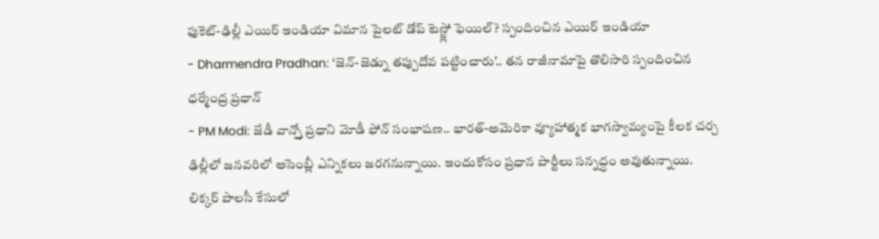ఫుకెట్-ఢిల్లీ ఎయిర్ ఇండియా విమాన పైలట్ డోప్ టెస్ట్లో ఫెయిల్? స్పందించిన ఎయిర్ ఇండియా
- Dharmendra Pradhan: ‘జెన్-జెడ్ను తప్పుదోవ పట్టించారు’.. తన రాజీనామాపై తొలిసారి స్పందించిన ధర్మేంద్ర ప్రధాన్
- PM Modi: జేడీ వాన్స్తో ప్రధాని మోడీ ఫోన్ సంభాషణ.. భారత్-అమెరికా వ్యూహాత్మక భాగస్వామ్యంపై కీలక చర్చ
ఢిల్లీలో జనవరిలో అసెంబ్లీ ఎన్నికలు జరగనున్నాయి. ఇందుకోసం ప్రధాన పార్టీలు సన్నద్ధం అవుతున్నాయి. లిక్కర్ పాలసీ కేసులో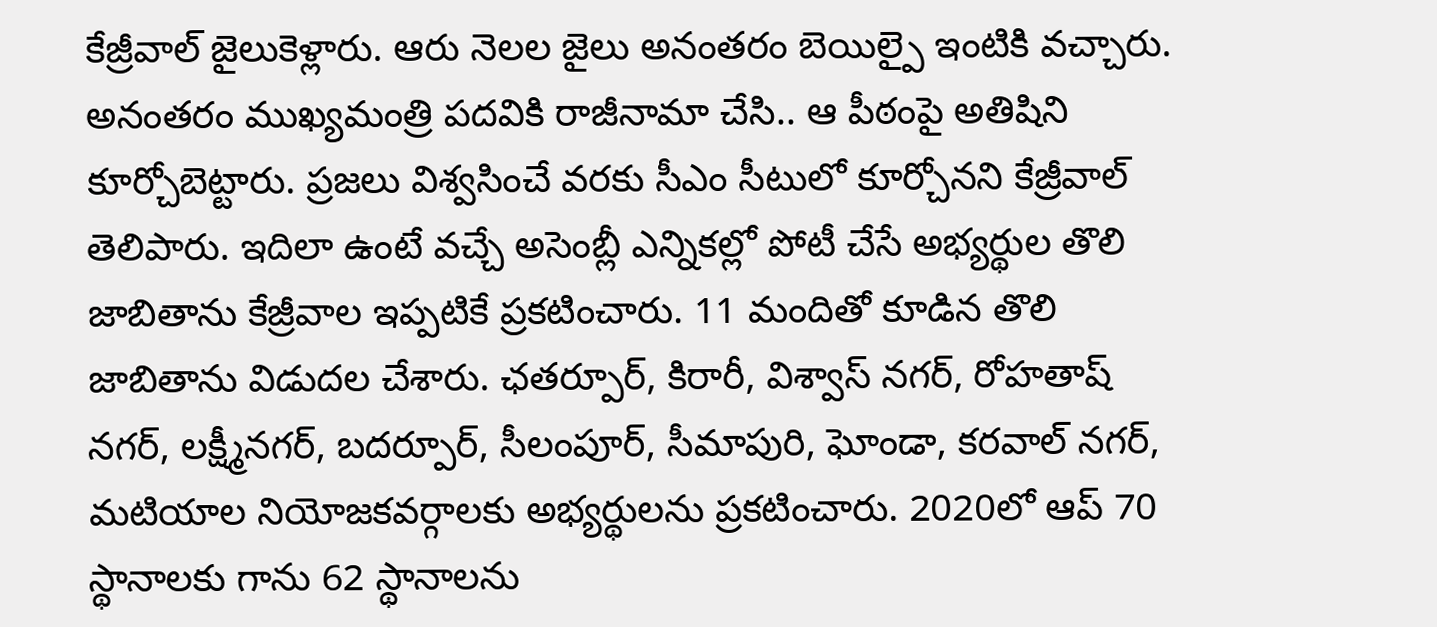కేజ్రీవాల్ జైలుకెళ్లారు. ఆరు నెలల జైలు అనంతరం బెయిల్పై ఇంటికి వచ్చారు. అనంతరం ముఖ్యమంత్రి పదవికి రాజీనామా చేసి.. ఆ పీఠంపై అతిషిని కూర్చోబెట్టారు. ప్రజలు విశ్వసించే వరకు సీఎం సీటులో కూర్చోనని కేజ్రీవాల్ తెలిపారు. ఇదిలా ఉంటే వచ్చే అసెంబ్లీ ఎన్నికల్లో పోటీ చేసే అభ్యర్థుల తొలి జాబితాను కేజ్రీవాల ఇప్పటికే ప్రకటించారు. 11 మందితో కూడిన తొలి జాబితాను విడుదల చేశారు. ఛతర్పూర్, కిరారీ, విశ్వాస్ నగర్, రోహతాష్ నగర్, లక్ష్మీనగర్, బదర్పూర్, సీలంపూర్, సీమాపురి, ఘోండా, కరవాల్ నగర్, మటియాల నియోజకవర్గాలకు అభ్యర్థులను ప్రకటించారు. 2020లో ఆప్ 70 స్థానాలకు గాను 62 స్థానాలను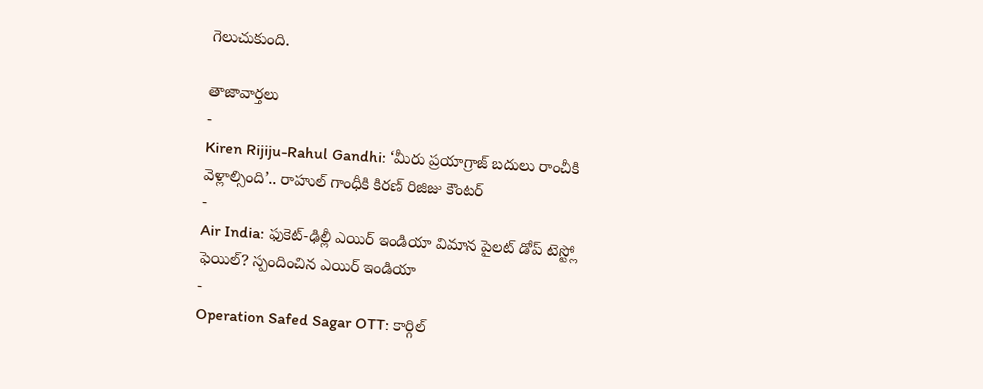గెలుచుకుంది.

తాజావార్తలు
-
Kiren Rijiju-Rahul Gandhi: ‘మీరు ప్రయాగ్రాజ్ బదులు రాంచీకి వెళ్లాల్సింది’.. రాహుల్ గాంధీకి కిరణ్ రిజిజు కౌంటర్
-
Air India: ఫుకెట్-ఢిల్లీ ఎయిర్ ఇండియా విమాన పైలట్ డోప్ టెస్ట్లో ఫెయిల్? స్పందించిన ఎయిర్ ఇండియా
-
Operation Safed Sagar OTT: కార్గిల్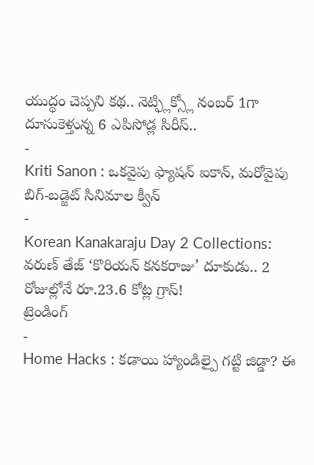యుద్ధం చెప్పని కథ.. నెట్ఫ్లిక్స్లో నంబర్ 1గా దూసుకెళ్తున్న 6 ఎపిసోడ్ల సిరీస్..
-
Kriti Sanon : ఒకవైపు ఫ్యాషన్ ఐకాన్, మరోవైపు బిగ్-బడ్జెట్ సినిమాల క్వీన్
-
Korean Kanakaraju Day 2 Collections: వరుణ్ తేజ్ ‘కొరియన్ కనకరాజు’ దూకుడు.. 2 రోజుల్లోనే రూ.23.6 కోట్ల గ్రాస్!
ట్రెండింగ్
-
Home Hacks : కడాయి హ్యాండిల్పై గట్టి జిడ్డా? ఈ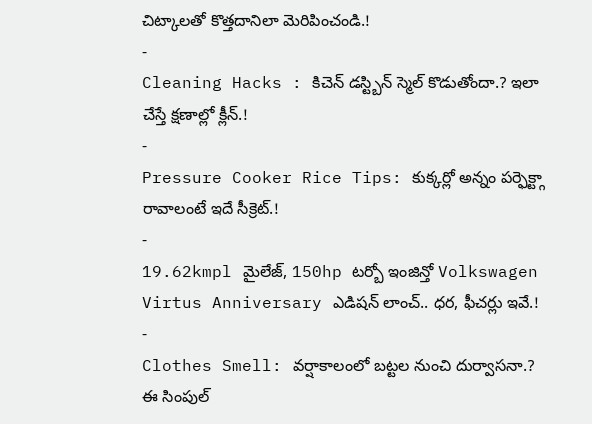చిట్కాలతో కొత్తదానిలా మెరిపించండి.!
-
Cleaning Hacks : కిచెన్ డస్ట్బిన్ స్మెల్ కొడుతోందా.? ఇలా చేస్తే క్షణాల్లో క్లీన్.!
-
Pressure Cooker Rice Tips: కుక్కర్లో అన్నం పర్ఫెక్ట్గా రావాలంటే ఇదే సీక్రెట్.!
-
19.62kmpl మైలేజ్, 150hp టర్బో ఇంజిన్తో Volkswagen Virtus Anniversary ఎడిషన్ లాంచ్.. ధర, ఫీచర్లు ఇవే.!
-
Clothes Smell: వర్షాకాలంలో బట్టల నుంచి దుర్వాసనా.? ఈ సింపుల్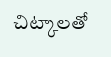చిట్కాలతో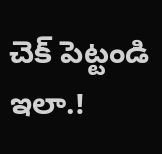చెక్ పెట్టండి ఇలా.!